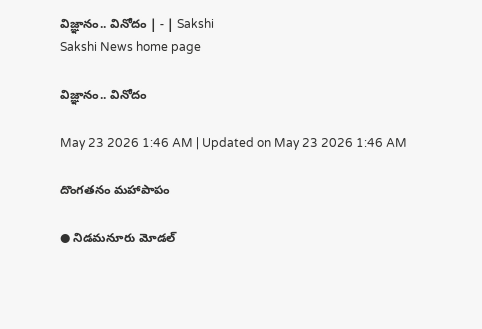విజ్ఞానం.. వినోదం | - | Sakshi
Sakshi News home page

విజ్ఞానం.. వినోదం

May 23 2026 1:46 AM | Updated on May 23 2026 1:46 AM

దొంగతనం మహాపాపం

● నిడమనూరు మోడల్‌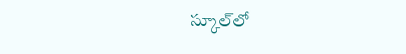స్కూల్‌లో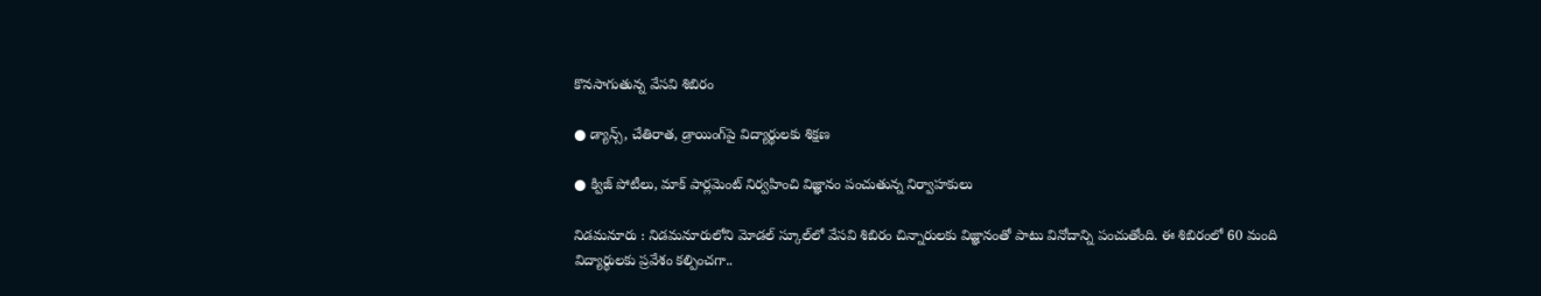కొనసాగుతున్న వేసవి శిబిరం

● డ్యాన్స్‌, చేతిరాత, డ్రాయింగ్‌పై విద్యార్థులకు శిక్షణ

● క్విజ్‌ పోటీలు, మాక్‌ పార్లమెంట్‌ నిర్వహించి విజ్ఞానం పంచుతున్న నిర్వాహకులు

నిడమనూరు : నిడమనూరులోని మోడల్‌ స్కూల్‌లో వేసవి శిబిరం చిన్నారులకు విజ్ఞానంతో పాటు వినోదాన్ని పంచుతోంది. ఈ శిబిరంలో 60 మంది విద్యార్థులకు ప్రవేశం కల్పించగా..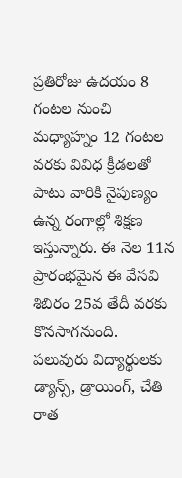ప్రతిరోజు ఉదయం 8 గంటల నుంచి మధ్యాహ్నం 12 గంటల వరకు వివిధ క్రీడలతో పాటు వారికి నైపుణ్యం ఉన్న రంగాల్లో శిక్షణ ఇస్తున్నారు. ఈ నెల 11న ప్రారంభమైన ఈ వేసవి శిబిరం 25వ తేదీ వరకు కొనసాగనుంది. పలువురు విద్యార్థులకు డ్యాన్స్‌, డ్రాయింగ్‌, చేతి రాత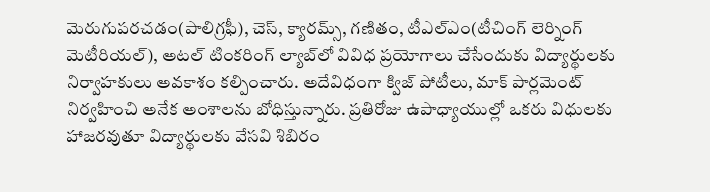మెరుగుపరచడం(పాలిగ్రఫీ), చెస్‌, క్యారమ్స్‌, గణితం, టీఎల్‌ఎం(టీచింగ్‌ లెర్నింగ్‌ మెటీరియల్‌), అటల్‌ టింకరింగ్‌ ల్యాబ్‌లో వివిధ ప్రయోగాలు చేసేందుకు విద్యార్థులకు నిర్వాహకులు అవకాశం కల్పించారు. అదేవిధంగా క్విజ్‌ పోటీలు, మాక్‌ పార్లమెంట్‌ నిర్వహించి అనేక అంశాలను బోధిస్తున్నారు. ప్రతిరోజు ఉపాధ్యాయుల్లో ఒకరు విధులకు హాజరవుతూ విద్యార్థులకు వేసవి శిబిరం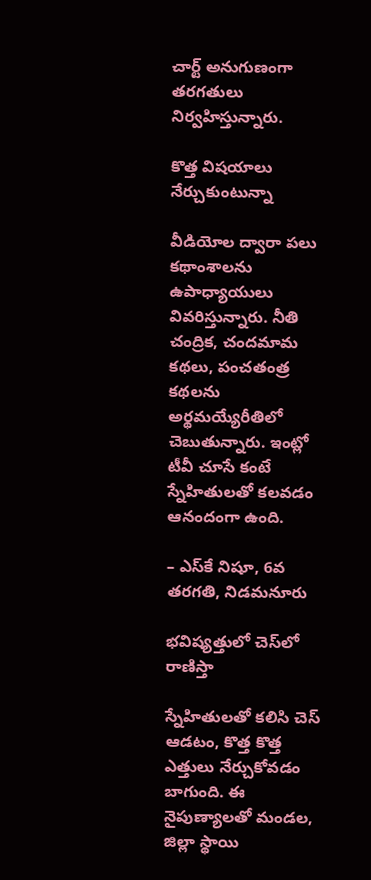చార్ట్‌ అనుగుణంగా తరగతులు నిర్వహిస్తున్నారు.

కొత్త విషయాలు నేర్చుకుంటున్నా

వీడియోల ద్వారా పలు కథాంశాలను ఉపాధ్యాయులు వివరిస్తున్నారు. నీతి చంద్రిక, చందమామ కథలు, పంచతంత్ర కథలను అర్థమయ్యేరీతిలో చెబుతున్నారు. ఇంట్లో టీవీ చూసే కంటే స్నేహితులతో కలవడం ఆనందంగా ఉంది.

– ఎస్‌కే నిషూ, 6వ తరగతి, నిడమనూరు

భవిష్యత్తులో చెస్‌లో రాణిస్తా

స్నేహితులతో కలిసి చెస్‌ ఆడటం, కొత్త కొత్త ఎత్తులు నేర్చుకోవడం బాగుంది. ఈ నైపుణ్యాలతో మండల, జిల్లా స్థాయి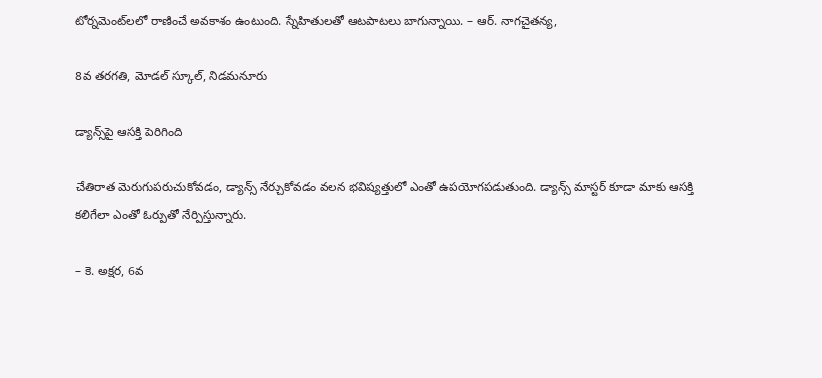టోర్నమెంట్‌లలో రాణించే అవకాశం ఉంటుంది. స్నేహితులతో ఆటపాటలు బాగున్నాయి. – ఆర్‌. నాగచైతన్య,

8వ తరగతి, మోడల్‌ స్కూల్‌, నిడమనూరు

డ్యాన్స్‌పై ఆసక్తి పెరిగింది

చేతిరాత మెరుగుపరుచుకోవడం, డ్యాన్స్‌ నేర్చుకోవడం వలన భవిష్యత్తులో ఎంతో ఉపయోగపడుతుంది. డ్యాన్స్‌ మాస్టర్‌ కూడా మాకు ఆసక్తి కలిగేలా ఎంతో ఓర్పుతో నేర్పిస్తున్నారు.

– కె. అక్షర, 6వ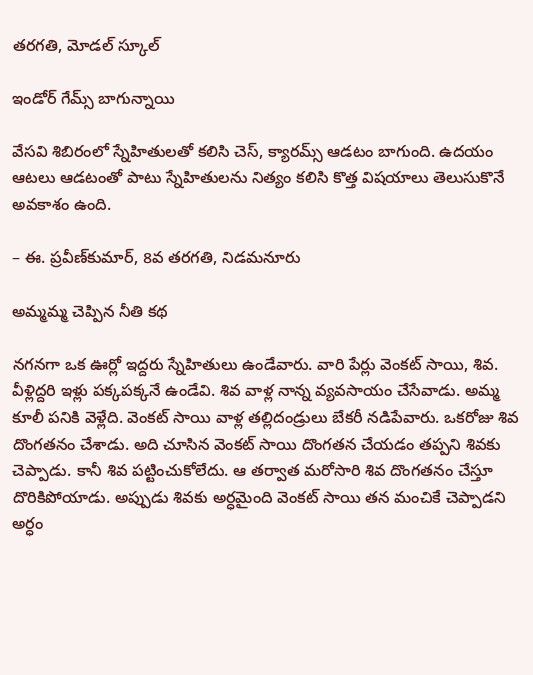తరగతి, మోడల్‌ స్కూల్‌

ఇండోర్‌ గేమ్స్‌ బాగున్నాయి

వేసవి శిబిరంలో స్నేహితులతో కలిసి చెస్‌, క్యారమ్స్‌ ఆడటం బాగుంది. ఉదయం ఆటలు ఆడటంతో పాటు స్నేహితులను నిత్యం కలిసి కొత్త విషయాలు తెలుసుకొనే అవకాశం ఉంది.

– ఈ. ప్రవీణ్‌కుమార్‌, 8వ తరగతి, నిడమనూరు

అమ్మమ్మ చెప్పిన నీతి కథ

నగనగా ఒక ఊర్లో ఇద్దరు స్నేహితులు ఉండేవారు. వారి పేర్లు వెంకట్‌ సాయి, శివ. వీళ్లిద్దరి ఇళ్లు పక్కపక్కనే ఉండేవి. శివ వాళ్ల నాన్న వ్యవసాయం చేసేవాడు. అమ్మ కూలీ పనికి వెళ్లేది. వెంకట్‌ సాయి వాళ్ల తల్లిదండ్రులు బేకరీ నడిపేవారు. ఒకరోజు శివ దొంగతనం చేశాడు. అది చూసిన వెంకట్‌ సాయి దొంగతన చేయడం తప్పని శివకు చెప్పాడు. కానీ శివ పట్టించుకోలేదు. ఆ తర్వాత మరోసారి శివ దొంగతనం చేస్తూ దొరికిపోయాడు. అప్పుడు శివకు అర్ధమైంది వెంకట్‌ సాయి తన మంచికే చెప్పాడని అర్ధం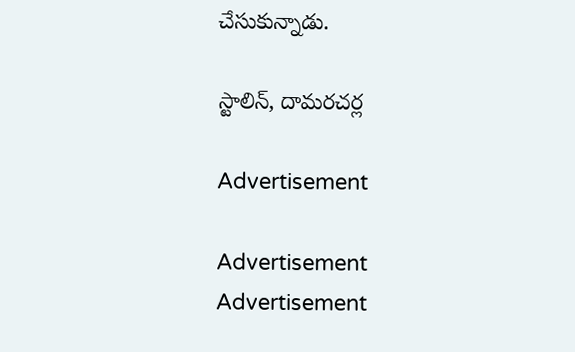చేసుకున్నాడు.

స్టాలిన్‌, దామరచర్ల

Advertisement

Advertisement
Advertisement